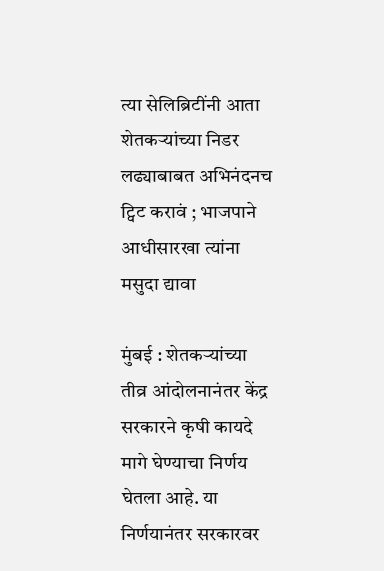त्या सेलिब्रिटींनी आता शेतकऱ्यांच्या निडर लढ्याबाबत अभिनंदनच ट्विट करावं ; भाजपाने आधीसारखा त्यांना मसुदा द्यावा

मुंबई : शेतकऱ्यांच्या तीव्र आंदोलनानंतर केंद्र सरकारने कृषी कायदे मागे घेण्याचा निर्णय घेतला आहे. या निर्णयानंतर सरकारवर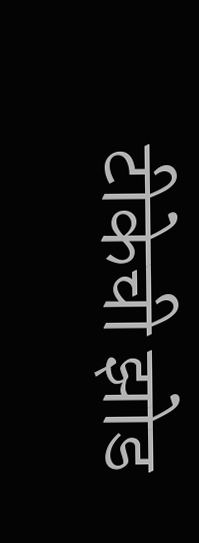टीकेची झोड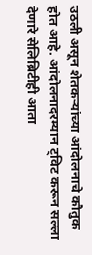उठली असून शेतकऱ्यांच्या आंदोलनाचे कौतुक होत आहे. आंदोलनादरम्यान ट्विट करून सल्ला देणारे सेलिब्रिटीही आता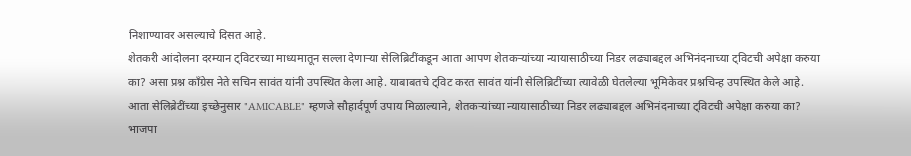निशाण्यावर असल्याचे दिसत आहे.
शेतकरी आंदोलना दरम्यान ट्विटरच्या माध्यमातून सल्ला देणाऱ्या सेलिब्रिटींकडून आता आपण शेतकऱ्यांच्या न्यायासाठीच्या निडर लढ्याबद्दल अभिनंदनाच्या ट्विटची अपेक्षा करुया का? असा प्रश्न काँग्रेस नेते सचिन सावंत यांनी उपस्थित केला आहे. याबाबतचे ट्विट करत सावंत यांनी सेलिब्रिटींच्या त्यावेळी घेतलेल्या भूमिकेवर प्रश्नचिन्ह उपस्थित केले आहे.
आता सेलिब्रेटींच्या इच्छेनुसार "AMICABLE" म्हणजे सौहार्दपूर्ण उपाय मिळाल्याने, शेतकऱ्यांच्या न्यायासाठीच्या निडर लढ्याबद्दल अभिनंदनाच्या ट्विटची अपेक्षा करुया का? भाजपा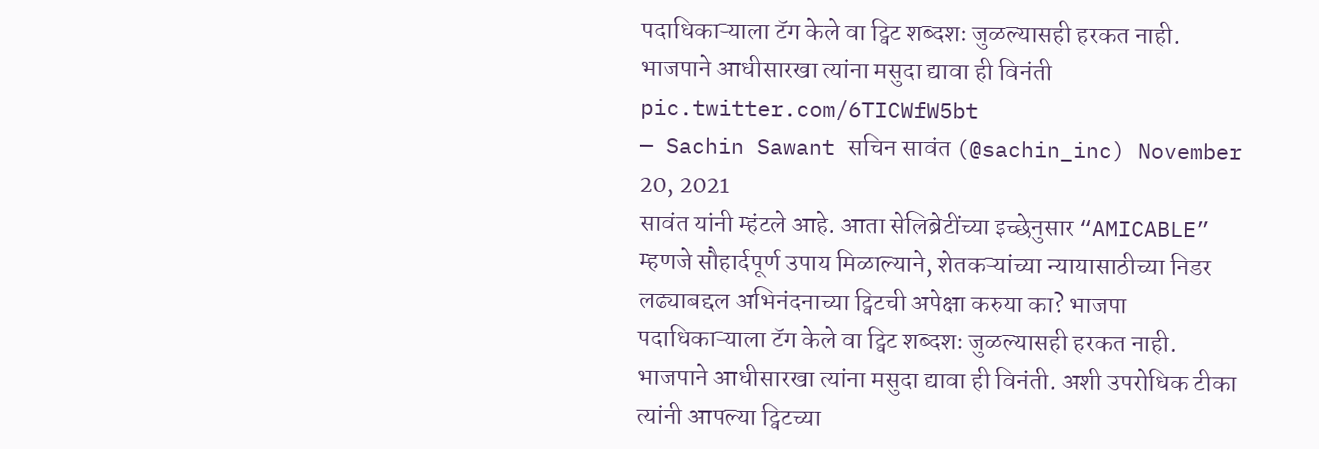पदाधिकाऱ्याला टॅग केले वा ट्विट शब्दशः जुळल्यासही हरकत नाही. भाजपाने आधीसारखा त्यांना मसुदा द्यावा ही विनंती pic.twitter.com/6TICWfW5bt
— Sachin Sawant सचिन सावंत (@sachin_inc) November 20, 2021
सावंत यांनी म्हंटले आहे. आता सेलिब्रेटींच्या इच्छेनुसार “AMICABLE” म्हणजे सौहार्दपूर्ण उपाय मिळाल्याने, शेतकऱ्यांच्या न्यायासाठीच्या निडर लढ्याबद्दल अभिनंदनाच्या ट्विटची अपेक्षा करुया का? भाजपा पदाधिकाऱ्याला टॅग केले वा ट्विट शब्दशः जुळल्यासही हरकत नाही. भाजपाने आधीसारखा त्यांना मसुदा द्यावा ही विनंती. अशी उपरोधिक टीका त्यांनी आपल्या ट्विटच्या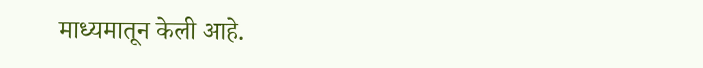माध्यमातून केली आहे.